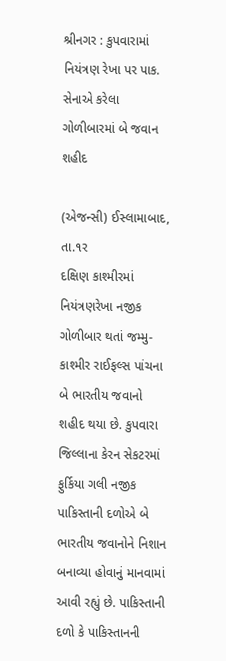શ્રીનગર : કુપવારામાં નિયંત્રણ રેખા પર પાક. સેનાએ કરેલા ગોળીબારમાં બે જવાન શહીદ

(એજન્સી) ઈસ્લામાબાદ, તા.૧ર
દક્ષિણ કાશ્મીરમાં નિયંત્રણરેખા નજીક ગોળીબાર થતાં જમ્મુ-કાશ્મીર રાઈફલ્સ પાંચના બે ભારતીય જવાનો શહીદ થયા છે. કુપવારા જિલ્લાના કેરન સેકટરમાં ફુર્કિયા ગલી નજીક પાકિસ્તાની દળોએ બે ભારતીય જવાનોને નિશાન બનાવ્યા હોવાનું માનવામાં આવી રહ્યું છે. પાકિસ્તાની દળો કે પાકિસ્તાનની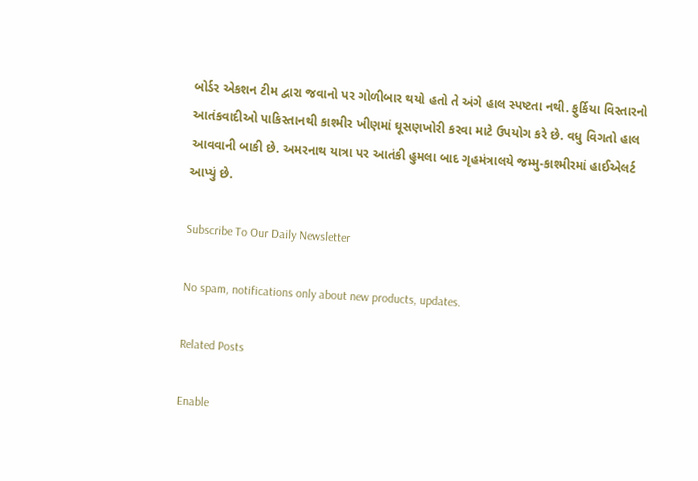બોર્ડર એકશન ટીમ દ્વારા જવાનો પર ગોળીબાર થયો હતો તે અંગે હાલ સ્પષ્ટતા નથી. ફુર્કિયા વિસ્તારનો આતંકવાદીઓ પાકિસ્તાનથી કાશ્મીર ખીણમાં ઘૂસણખોરી કરવા માટે ઉપયોગ કરે છે. વધુ વિગતો હાલ આવવાની બાકી છે. અમરનાથ યાત્રા પર આતંકી હુમલા બાદ ગૃહમંત્રાલયે જમ્મુ-કાશ્મીરમાં હાઈએલર્ટ આપ્યું છે.

Subscribe To Our Daily Newsletter

No spam, notifications only about new products, updates.

Related Posts

Enable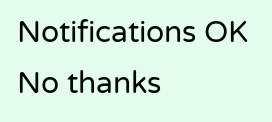Notifications OK No thanks